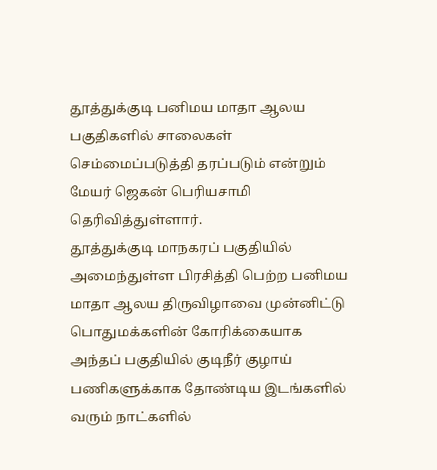தூத்துக்குடி பனிமய மாதா ஆலய பகுதிகளில் சாலைகள் செம்மைப்படுத்தி தரப்படும் என்றும் மேயர் ஜெகன் பெரியசாமி தெரிவித்துள்ளார்.
தூத்துக்குடி மாநகரப் பகுதியில் அமைந்துள்ள பிரசித்தி பெற்ற பனிமய மாதா ஆலய திருவிழாவை முன்னிட்டு பொதுமக்களின் கோரிக்கையாக அந்தப் பகுதியில் குடிநீர் குழாய் பணிகளுக்காக தோண்டிய இடங்களில் வரும் நாட்களில்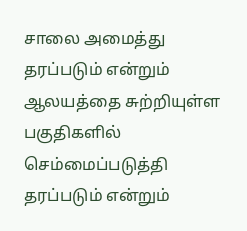சாலை அமைத்து தரப்படும் என்றும் ஆலயத்தை சுற்றியுள்ள பகுதிகளில் செம்மைப்படுத்தி தரப்படும் என்றும்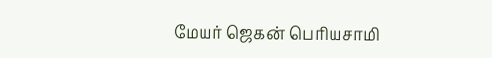மேயர் ஜெகன் பெரியசாமி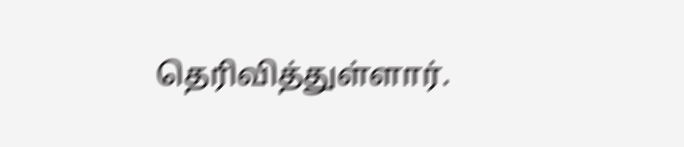தெரிவித்துள்ளார்.